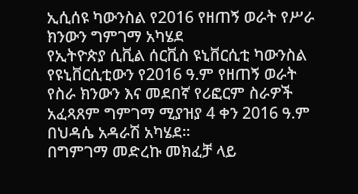ኢሲሰዩ ካውንስል የ2016 የዘጠኝ ወራት የሥራ ክንውን ግምገማ አካሄደ
የኢትዮጵያ ሲቪል ሰርቪስ ዩኒቨርሲቲ ካውንስል የዩኒቨርሲቲውን የ2016 ዓ.ም የዘጠኝ ወራት የስራ ክንውን እና መደበኛ የሪፎርም ስራዎች አፈጻጸም ግምገማ ሚያዝያ 4 ቀን 2016 ዓ.ም በህዳሴ አዳራሽ አካሄደ፡፡
በግምገማ መድረኩ መክፈቻ ላይ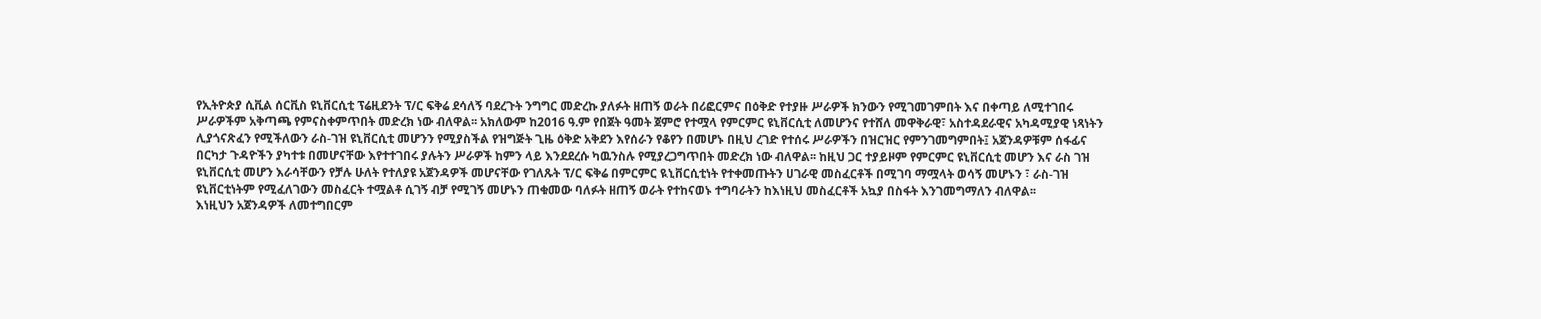የኢትዮጵያ ሲቪል ሰርቪስ ዩኒቨርሲቲ ፕሬዚደንት ፕ/ር ፍቅሬ ደሳለኝ ባደረጉት ንግግር መድረኩ ያለፉት ዘጠኝ ወራት በሪፎርምና በዕቅድ የተያዙ ሥራዎች ክንውን የሚገመገምበት እና በቀጣይ ለሚተገበሩ ሥራዎችም አቅጣጫ የምናስቀምጥበት መድረክ ነው ብለዋል፡፡ አክለውም ከ2016 ዓ.ም የበጀት ዓመት ጀምሮ የተሟላ የምርምር ዩኒቨርሲቲ ለመሆንና የተሸለ መዋቅራዊ፣ አስተዳደራዊና አካዳሚያዊ ነጻነትን ሊያጎናጽፈን የሚችለውን ራስ-ገዝ ዩኒቨርሲቲ መሆንን የሚያስችል የዝግጅት ጊዜ ዕቅድ አቅደን እየሰራን የቆየን በመሆኑ በዚህ ረገድ የተሰሩ ሥራዎችን በዝርዝር የምንገመግምበት፤ አጀንዳዎቹም ሰፋፊና በርካታ ጉዳዮችን ያካተቱ በመሆናቸው እየተተገበሩ ያሉትን ሥራዎች ከምን ላይ እንደደረሱ ካዉንስሉ የሚያረጋግጥበት መድረክ ነው ብለዋል፡፡ ከዚህ ጋር ተያይዞም የምርምር ዩኒቨርሲቲ መሆን እና ራስ ገዝ ዩኒቨርሲቲ መሆን እራሳቸውን የቻሉ ሁለት የተለያዩ አጀንዳዎች መሆናቸው የገለጹት ፕ/ር ፍቅሬ በምርምር ዪኒቨርሲቲነት የተቀመጡትን ሀገራዊ መስፈርቶች በሚገባ ማሟላት ወሳኝ መሆኑን ፣ ራስ-ገዝ ዩኒቨርቲነትም የሚፈለገውን መስፈርት ተሟልቶ ሲገኝ ብቻ የሚገኝ መሆኑን ጠቁመው ባለፉት ዘጠኝ ወራት የተከናወኑ ተግባራትን ከእነዚህ መስፈርቶች አኳያ በስፋት እንገመግማለን ብለዋል፡፡
እነዚህን አጀንዳዎች ለመተግበርም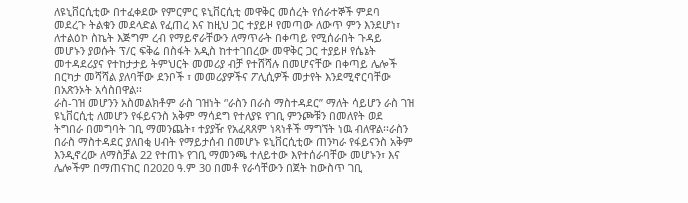ለዩኒቨርሲቲው በተፈቀደው የምርምር ዩኒቨርሲቲ መዋቅር መሰረት የሰራተኞች ምደባ መደረጉ ትልቁን መደላድል የፈጠረ እና ከዚህ ጋር ተያይዞ የመጣው ለውጥ ምን እንደሆነ፣ ለተልዕኮ ስኬት እጅግም ረብ የማይኖራቸውን ለማጥራት በቀጣይ የሚሰራበት ጉዳይ መሆኑን ያወሱት ፕ/ር ፍቅሬ በስፋት አዲስ ከተተገበረው መዋቅር ጋር ተያይዞ የሴኔት መተዳደሪያና የተከታታይ ትምህርት መመሪያ ብቻ የተሸሻሉ በመሆናቸው በቀጣይ ሌሎች በርካታ መሻሻል ያለባቸው ደንቦች ፣ መመሪያዎችና ፖሊሲዎች መታየት እንደሚኖርባቸው በአጽንኦት አሳስበዋል፡፡
ራስ-ገዝ መሆንን አስመልክቶም ራስ ገዝነት ‘'ራስን በራስ ማስተዳደር’’ ማለት ሳይሆን ራስ ገዝ ዩኒቨርሲቲ ለመሆን የፋይናንስ አቅም ማሳደግ የተለያዩ የገቢ ምንጮቹን በመለየት ወደ ትግበራ በመግባት ገቢ ማመንጨት፣ ተያያዥ የአፈጻጸም ነጻነቶች ማግኘት ነዉ ብለዋል፡፡ራስን በራስ ማስተዳደር ያለበቂ ሀብት የማይታሰብ በመሆኑ ዩኒቨርሲቲው ጠንካራ የፋይናንስ አቅም እንዲኖረው ለማስቻል 22 የተጠኑ የገቢ ማመንጫ ተለይተው እየተሰራባቸው መሆኑን፣ እና ሌሎችም በማጠናከር በ2020 ዓ.ም 30 በመቶ የራሳቸውን በጀት ከውስጥ ገቢ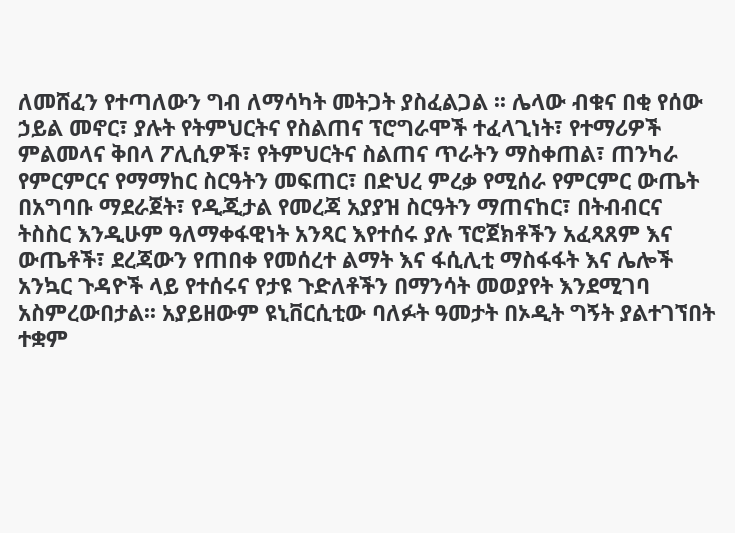ለመሸፈን የተጣለውን ግብ ለማሳካት መትጋት ያስፈልጋል ፡፡ ሌላው ብቁና በቂ የሰው ኃይል መኖር፣ ያሉት የትምህርትና የስልጠና ፕሮግራሞች ተፈላጊነት፣ የተማሪዎች ምልመላና ቅበላ ፖሊሲዎች፣ የትምህርትና ስልጠና ጥራትን ማስቀጠል፣ ጠንካራ የምርምርና የማማከር ስርዓትን መፍጠር፣ በድህረ ምረቃ የሚሰራ የምርምር ውጤት በአግባቡ ማደራጀት፣ የዲጂታል የመረጃ አያያዝ ስርዓትን ማጠናከር፣ በትብብርና ትስስር እንዲሁም ዓለማቀፋዊነት አንጻር እየተሰሩ ያሉ ፕሮጀክቶችን አፈጻጸም እና ውጤቶች፣ ደረጃውን የጠበቀ የመሰረተ ልማት እና ፋሲሊቲ ማስፋፋት እና ሌሎች አንኳር ጉዳዮች ላይ የተሰሩና የታዩ ጉድለቶችን በማንሳት መወያየት እንደሚገባ አስምረውበታል፡፡ አያይዘውም ዩኒቨርሲቲው ባለፉት ዓመታት በኦዲት ግኝት ያልተገኘበት ተቋም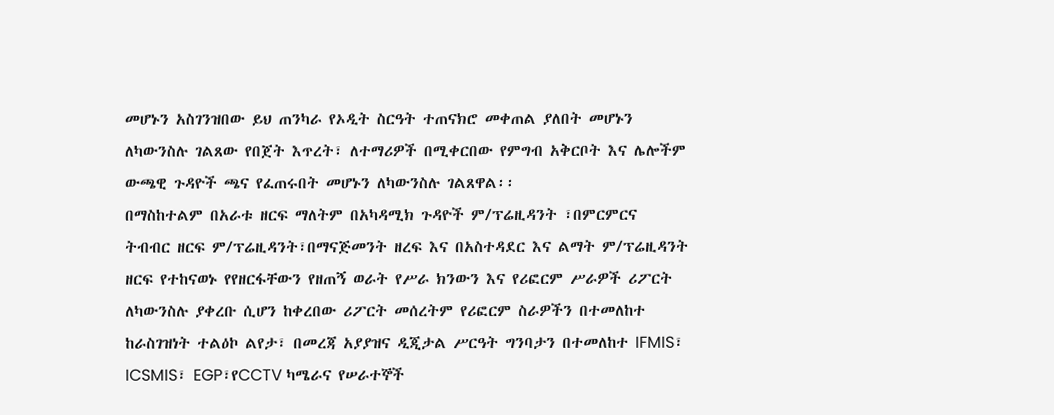መሆኑን አስገንዝበው ይህ ጠንካራ የኦዲት ስርዓት ተጠናክሮ መቀጠል ያለበት መሆኑን ለካውንስሉ ገልጸው የበጀት እጥረት፣ ለተማሪዎች በሚቀርበው የምግብ አቅርቦት እና ሌሎችም ውጫዊ ጉዳዮች ጫና የፈጠሩበት መሆኑን ለካውንስሉ ገልጸዋል፡፡
በማስከተልም በአራቱ ዘርፍ ማለትም በአካዳሚክ ጉዳዮች ም/ፕሬዚዳንት ፣በምርምርና ትብብር ዘርፍ ም/ፕሬዚዳንት፣በማናጅመንት ዘረፍ እና በአስተዳደር እና ልማት ም/ፕሬዚዳንት ዘርፍ የተከናወኑ የየዘርፋቸውን የዘጠኝ ወራት የሥራ ክንውን እና የሪፎርም ሥራዎች ሪፖርት ለካውንስሉ ያቀረቡ ሲሆን ከቀረበው ሪፖርት መሰረትም የሪፎርም ስራዎችን በተመለከተ ከራስገዝነት ተልዕኮ ልየታ፣ በመረጃ አያያዝና ዲጂታል ሥርዓት ግንባታን በተመለከተ IFMIS፣ ICSMIS፣ EGP፣የCCTV ካሜራና የሠራተኞች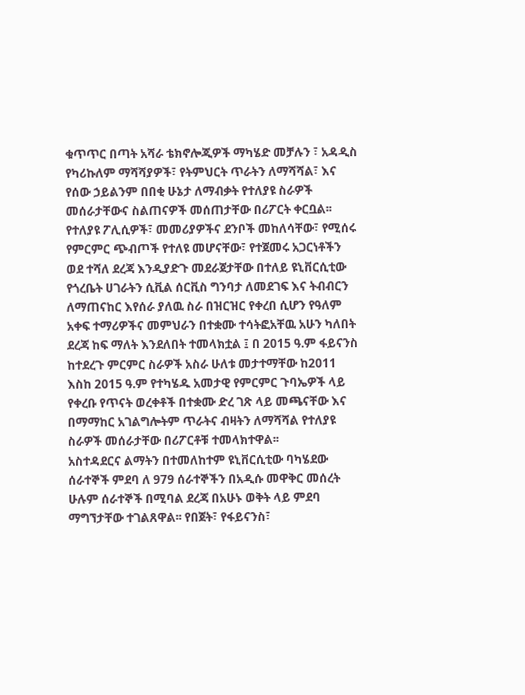ቁጥጥር በጣት አሻራ ቴክኖሎጂዎች ማካሄድ መቻሉን ፣ አዳዲስ የካሪኩለም ማሻሻያዎች፣ የትምህርት ጥራትን ለማሻሻል፣ እና የሰው ኃይልንም በበቂ ሁኔታ ለማብቃት የተለያዩ ስራዎች መሰራታቸውና ስልጠናዎች መሰጠታቸው በሪፖርት ቀርቧል፡፡ የተለያዩ ፖሊሲዎች፣ መመሪያዎችና ደንቦች መከለሳቸው፣ የሚሰሩ የምርምር ጭብጦች የተለዩ መሆናቸው፣ የተጀመሩ አጋርነቶችን ወደ ተሻለ ደረጃ እንዲያድጉ መደራጀታቸው በተለይ ዩኒቨርሲቲው የጎረቤት ሀገራትን ሲቪል ሰርቪስ ግንባታ ለመደገፍ እና ትብብርን ለማጠናከር እየሰራ ያለዉ ስራ በዝርዝር የቀረበ ሲሆን የዓለም አቀፍ ተማሪዎችና መምህራን በተቋሙ ተሳትፎአቸዉ አሁን ካለበት ደረጃ ከፍ ማለት እንደለበት ተመላክቷል ፤ በ 2015 ዓ.ም ፋይናንስ ከተደረጉ ምርምር ስራዎች አስራ ሁለቱ መታተማቸው ከ2011 እስከ 2015 ዓ.ም የተካሄዱ አመታዊ የምርምር ጉባኤዎች ላይ የቀረቡ የጥናት ወረቀቶች በተቋሙ ድረ ገጽ ላይ መጫናቸው እና በማማከር አገልግሎትም ጥራትና ብዛትን ለማሻሻል የተለያዩ ስራዎች መሰራታቸው በሪፖርቶቹ ተመላክተዋል፡፡
አስተዳደርና ልማትን በተመለከተም ዩኒቨርሲቲው ባካሄደው ሰራተኞች ምደባ ለ 979 ሰራተኞችን በአዲሱ መዋቅር መሰረት ሁሉም ሰራተኞች በሚባል ደረጃ በአሁኑ ወቅት ላይ ምደባ ማግኘታቸው ተገልጸዋል፡፡ የበጀት፣ የፋይናንስ፣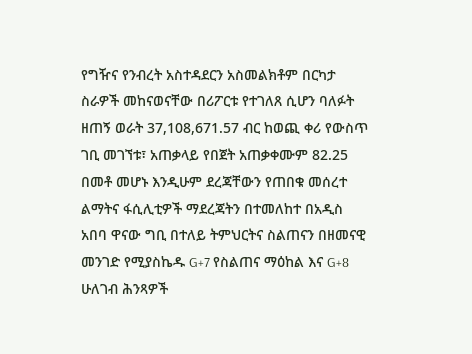የግዥና የንብረት አስተዳደርን አስመልክቶም በርካታ ስራዎች መከናወናቸው በሪፖርቱ የተገለጸ ሲሆን ባለፉት ዘጠኝ ወራት 37,108,671.57 ብር ከወጪ ቀሪ የውስጥ ገቢ መገኘቱ፣ አጠቃላይ የበጀት አጠቃቀሙም 82.25 በመቶ መሆኑ እንዲሁም ደረጃቸውን የጠበቁ መሰረተ ልማትና ፋሲሊቲዎች ማደረጃትን በተመለከተ በአዲስ አበባ ዋናው ግቢ በተለይ ትምህርትና ስልጠናን በዘመናዊ መንገድ የሚያስኬዱ G+7 የስልጠና ማዕከል እና G+8 ሁለገብ ሕንጻዎች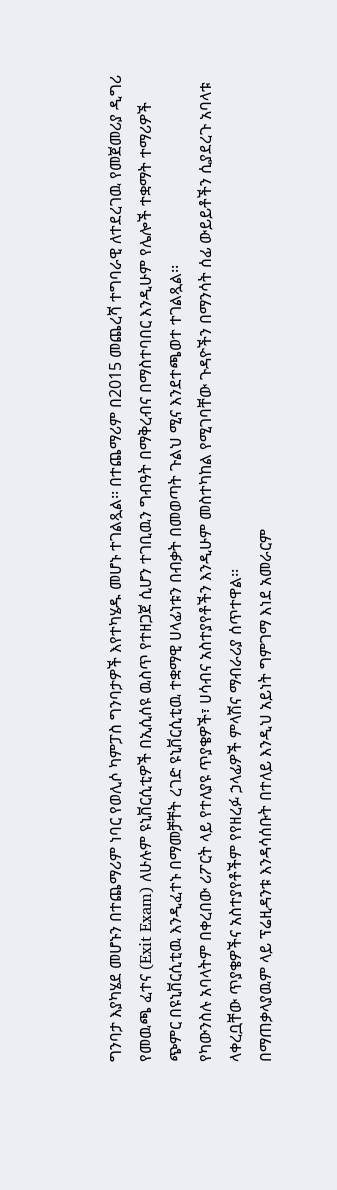ግንባታ እያካሄደ መሆኑን በተጨማሪም ነባር የወሊሶ ካምፓስ ግንባታዎች እየተካሄዱ መሆኑ ተገልጿል፡፡ በተጨማሪም በ2015 መጨረሻ ተግባራዊ ለተደረገዉ የመጀመሪያ ዲግሪ የመዉጫ ፈተና (Exit Exam) ለሁሉም ዩኒቨርሲቲዎች በኢሲሰዩ ዉስጥ የተዘጋጀ ሲሆን ተገቢዉን ግብዓት በማቅረብና በማስተባበር እንዲሁም የሌሎች ተቋማት ተማሪዎች ጭምር በዩኒቨርሲቲዉ እንዲፈተኑ በማመቻቸት ረገድ ዩኒቨርሲቲዉ ተቋማዊ ሀላፊነቱን በብቃት በመወጣት ጉልህ ሚና እንደተጫወተ ተገልጿል፡፡
የካውንስሉ አባላትም በቀረበው ሪፖርት ላይ የተለያዩ ጥያቄዎች፣ ሀሳብና አስተያየቶችን እንዲሁም መስተካከል የሚገባቸው ጉዳዮችን በማንሳት ሰፊ ውይይቶችን ሲያደረጉ አባላቱ ላቀረቧቸው ጥያቄዎችና አስተያየቶችም የየዘረፉ ኃላፊዎች ምላሽና ማብራሪያ ሰጥተዋል፡፡
በማጠቃላያዉም ላይ ፕሬዚዳንቱ እንዳሳሰቡት በተለይ እንዲህ አይነት ግምገማ እነደ አመራርም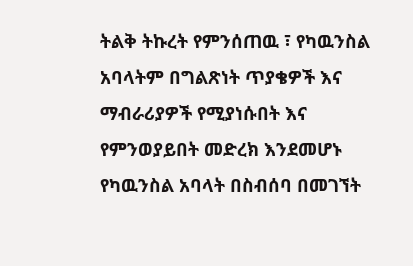ትልቅ ትኩረት የምንሰጠዉ ፣ የካዉንስል አባላትም በግልጽነት ጥያቄዎች እና ማብራሪያዎች የሚያነሱበት እና የምንወያይበት መድረክ እንደመሆኑ የካዉንስል አባላት በስብሰባ በመገኘት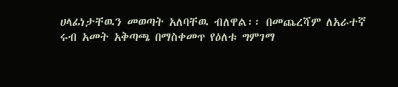ሀላፊነታቸዉን መወጣት አለባቸዉ ብለዋል፡፡ በመጨረሻም ለአራተኛ ሩብ አመት አቅጣጫ በማስቀመጥ የዕለቱ ግምገማ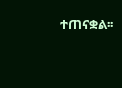ተጠናቋል፡፡